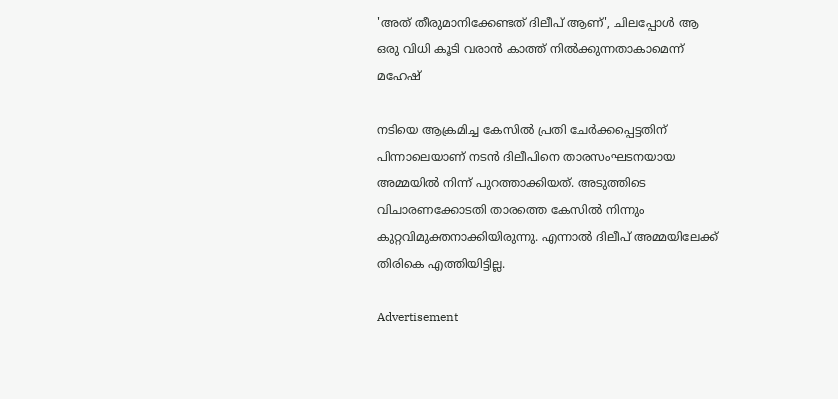'അത് തീരുമാനിക്കേണ്ടത് ദിലീപ് ആണ്', ചിലപ്പോൾ ആ ഒരു വിധി കൂടി വരാന്‍ കാത്ത് നില്‍ക്കുന്നതാകാമെന്ന് മഹേഷ്

നടിയെ ആക്രമിച്ച കേസിൽ പ്രതി ചേർക്കപ്പെട്ടതിന് പിന്നാലെയാണ് നടൻ ദിലീപിനെ താരസംഘടനയായ അമ്മയിൽ നിന്ന് പുറത്താക്കിയത്. അടുത്തിടെ വിചാരണക്കോടതി താരത്തെ കേസിൽ നിന്നും കുറ്റവിമുക്തനാക്കിയിരുന്നു. എന്നാൽ ദിലീപ് അമ്മയിലേക്ക് തിരികെ എത്തിയിട്ടില്ല.

Advertisement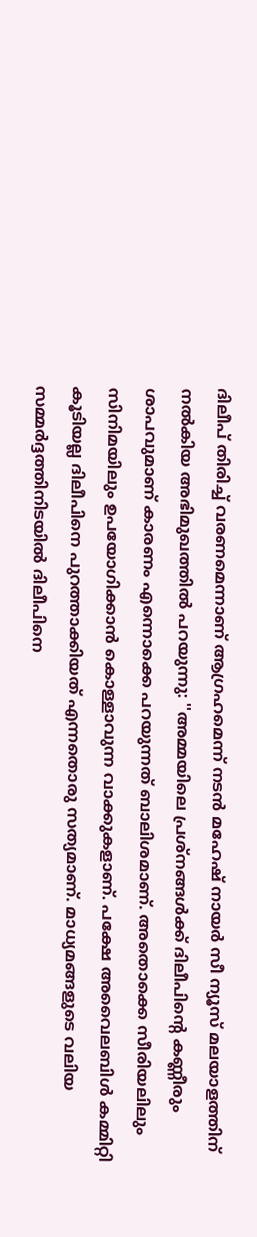ദിലീപ് തിരിച്ച് വരണമെന്നാണ് ആഗ്രഹമെന്ന് നടൻ മഹേഷ് നായർ സീ ന്യൂസ് മലയാളത്തിന് നൽകിയ അഭിമുഖത്തിൽ പറയുന്നു: ''അമ്മയിലെ പ്രശ്നങ്ങൾക്ക് ദിലീപിന്റെ കണ്ണീരും ശാപവുമാണ് കാരണം എന്നൊക്കെ പറയുന്നത് ബാലിശമാണ്. അതൊക്കെ സീരിയലിലും സിനിമയിലും ഉപയോഗിക്കാന്‍ കൊള്ളാവുന്ന വാക്കുകളാണ്. പക്ഷേ അവൈലബിള്‍ കമ്മിറ്റി കൂടിയല്ല ദിലീപിനെ പുറത്താക്കിയത് എന്നതൊരു സത്യമാണ്. മാധ്യമങ്ങളുടെ വലിയ സമ്മര്‍ദ്ദത്തിനിടയില്‍ ദിലീപിനെ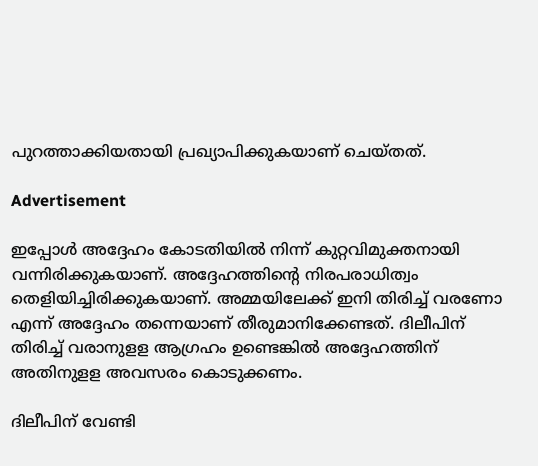പുറത്താക്കിയതായി പ്രഖ്യാപിക്കുകയാണ് ചെയ്തത്.

Advertisement

ഇപ്പോള്‍ അദ്ദേഹം കോടതിയില്‍ നിന്ന് കുറ്റവിമുക്തനായി വന്നിരിക്കുകയാണ്. അദ്ദേഹത്തിന്റെ നിരപരാധിത്വം തെളിയിച്ചിരിക്കുകയാണ്. അമ്മയിലേക്ക് ഇനി തിരിച്ച് വരണോ എന്ന് അദ്ദേഹം തന്നെയാണ് തീരുമാനിക്കേണ്ടത്. ദിലീപിന് തിരിച്ച് വരാനുളള ആഗ്രഹം ഉണ്ടെങ്കില്‍ അദ്ദേഹത്തിന് അതിനുളള അവസരം കൊടുക്കണം.

ദിലീപിന് വേണ്ടി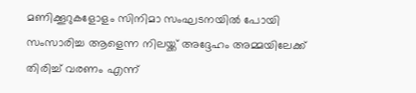മണിക്കൂറുകളോളം സിനിമാ സംഘടനയില്‍ പോയി സംസാരിച്ച ആളെന്ന നിലയ്ക്ക് അദ്ദേഹം അമ്മയിലേക്ക് തിരിച്ച് വരണം എന്ന്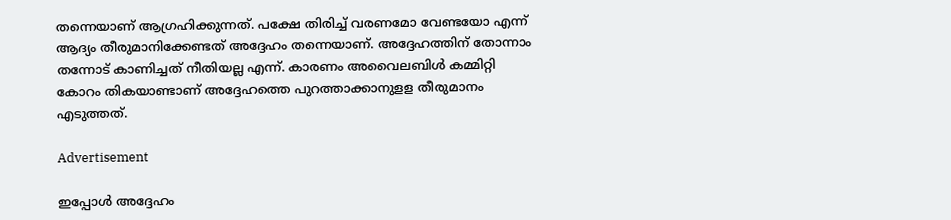തന്നെയാണ് ആഗ്രഹിക്കുന്നത്. പക്ഷേ തിരിച്ച് വരണമോ വേണ്ടയോ എന്ന് ആദ്യം തീരുമാനിക്കേണ്ടത് അദ്ദേഹം തന്നെയാണ്. അദ്ദേഹത്തിന് തോന്നാം തന്നോട് കാണിച്ചത് നീതിയല്ല എന്ന്. കാരണം അവൈലബിള്‍ കമ്മിറ്റി കോറം തികയാണ്ടാണ് അദ്ദേഹത്തെ പുറത്താക്കാനുളള തീരുമാനം എടുത്തത്.

Advertisement

ഇപ്പോള്‍ അദ്ദേഹം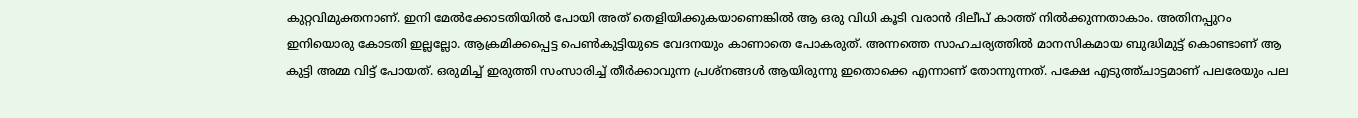കുറ്റവിമുക്തനാണ്. ഇനി മേല്‍ക്കോടതിയില്‍ പോയി അത് തെളിയിക്കുകയാണെങ്കില്‍ ആ ഒരു വിധി കൂടി വരാന്‍ ദിലീപ് കാത്ത് നില്‍ക്കുന്നതാകാം. അതിനപ്പുറം ഇനിയൊരു കോടതി ഇല്ലല്ലോ. ആക്രമിക്കപ്പെട്ട പെണ്‍കുട്ടിയുടെ വേദനയും കാണാതെ പോകരുത്. അന്നത്തെ സാഹചര്യത്തില്‍ മാനസികമായ ബുദ്ധിമുട്ട് കൊണ്ടാണ് ആ കുട്ടി അമ്മ വിട്ട് പോയത്. ഒരുമിച്ച് ഇരുത്തി സംസാരിച്ച് തീര്‍ക്കാവുന്ന പ്രശ്‌നങ്ങള്‍ ആയിരുന്നു ഇതൊക്കെ എന്നാണ് തോന്നുന്നത്. പക്ഷേ എടുത്ത്ചാട്ടമാണ് പലരേയും പല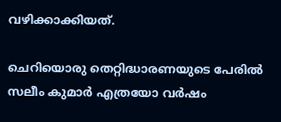വഴിക്കാക്കിയത്.

ചെറിയൊരു തെറ്റിദ്ധാരണയുടെ പേരില്‍ സലീം കുമാര്‍ എത്രയോ വര്‍ഷം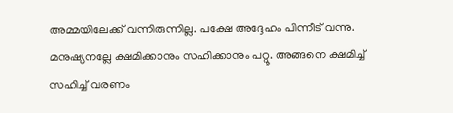അമ്മയിലേക്ക് വന്നിരുന്നില്ല. പക്ഷേ അദ്ദേഹം പിന്നീട് വന്നു. മനുഷ്യനല്ലേ ക്ഷമിക്കാനും സഹിക്കാനും പറ്റൂ. അങ്ങനെ ക്ഷമിച്ച് സഹിച്ച് വരണം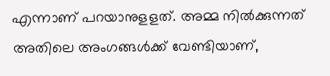എന്നാണ് പറയാനുളളത്. അമ്മ നില്‍ക്കുന്നത് അതിലെ അംഗങ്ങള്‍ക്ക് വേണ്ടിയാണ്,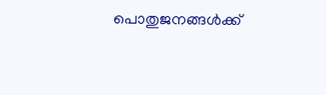പൊതുജനങ്ങള്‍ക്ക്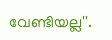വേണ്ടിയല്ല''.